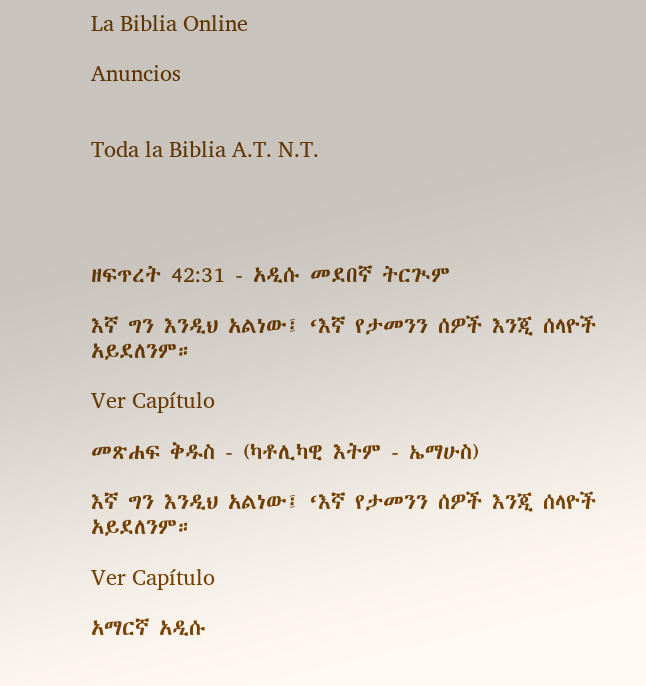La Biblia Online

Anuncios


Toda la Biblia A.T. N.T.




ዘፍጥረት 42:31 - አዲሱ መደበኛ ትርጒም

እኛ ግን እንዲህ አልነው፤ ‘እኛ የታመንን ሰዎች እንጂ ሰላዮች አይደለንም።

Ver Capítulo

መጽሐፍ ቅዱስ - (ካቶሊካዊ እትም - ኤማሁስ)

እኛ ግን እንዲህ አልነው፤ ‘እኛ የታመንን ሰዎች እንጂ ሰላዮች አይደለንም።

Ver Capítulo

አማርኛ አዲሱ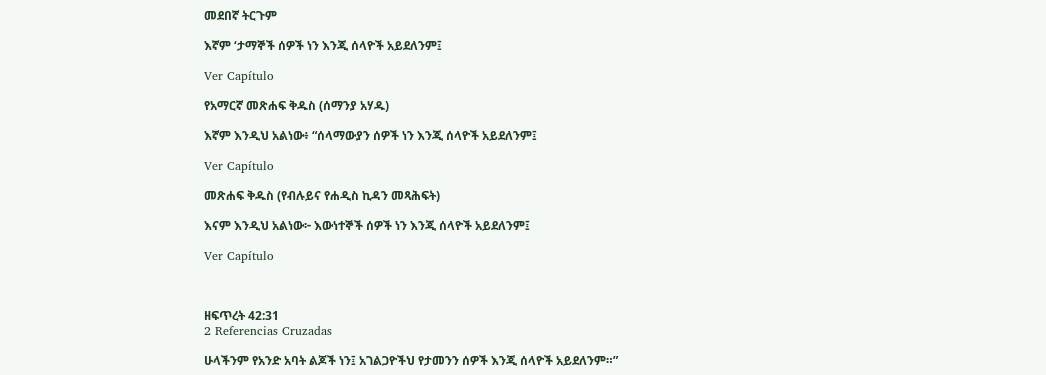መደበኛ ትርጉም

እኛም ‘ታማኞች ሰዎች ነን እንጂ ሰላዮች አይደለንም፤

Ver Capítulo

የአማርኛ መጽሐፍ ቅዱስ (ሰማንያ አሃዱ)

እኛም እንዲህ አልነው፥ “ሰላማውያን ሰዎች ነን እንጂ ሰላዮች አይደለንም፤

Ver Capítulo

መጽሐፍ ቅዱስ (የብሉይና የሐዲስ ኪዳን መጻሕፍት)

እናም እንዲህ አልነው፦ እውነተኞች ሰዎች ነን እንጂ ሰላዮች አይደለንም፤

Ver Capítulo



ዘፍጥረት 42:31
2 Referencias Cruzadas

ሁላችንም የአንድ አባት ልጆች ነን፤ አገልጋዮችህ የታመንን ሰዎች እንጂ ሰላዮች አይደለንም።”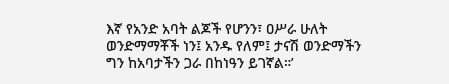እኛ የአንድ አባት ልጆች የሆንን፣ ዐሥራ ሁለት ወንድማማቾች ነን፤ አንዱ የለም፤ ታናሽ ወንድማችን ግን ከአባታችን ጋራ በከነዓን ይገኛል።’